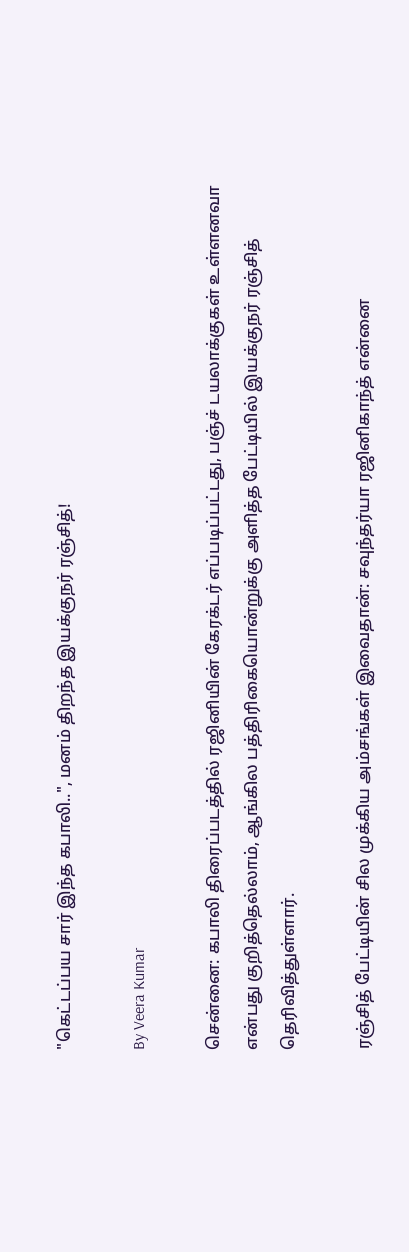"கெட்டப்பய சார் இந்த கபாலி..", மனம் திறந்த இயக்குநர் ரஞ்சித்!

By Veera Kumar

சென்னை: கபாலி திரைப்படத்தில் ரஜினியின் கேரக்டர் எப்படிப்பட்டது, பஞ்ச் டயலாக்குகள் உள்ளனவா என்பது குறித்தெல்லாம், ஆங்கில பத்திரிகையொன்றுக்கு அளித்த பேட்டியில் இயக்குநர் ரஞ்சித் தெரிவித்துள்ளார்.

ரஞ்சித் பேட்டியின் சில முக்கிய அம்சங்கள் இவைதான்: சவுந்தர்யா ரஜினிகாந்த் என்னை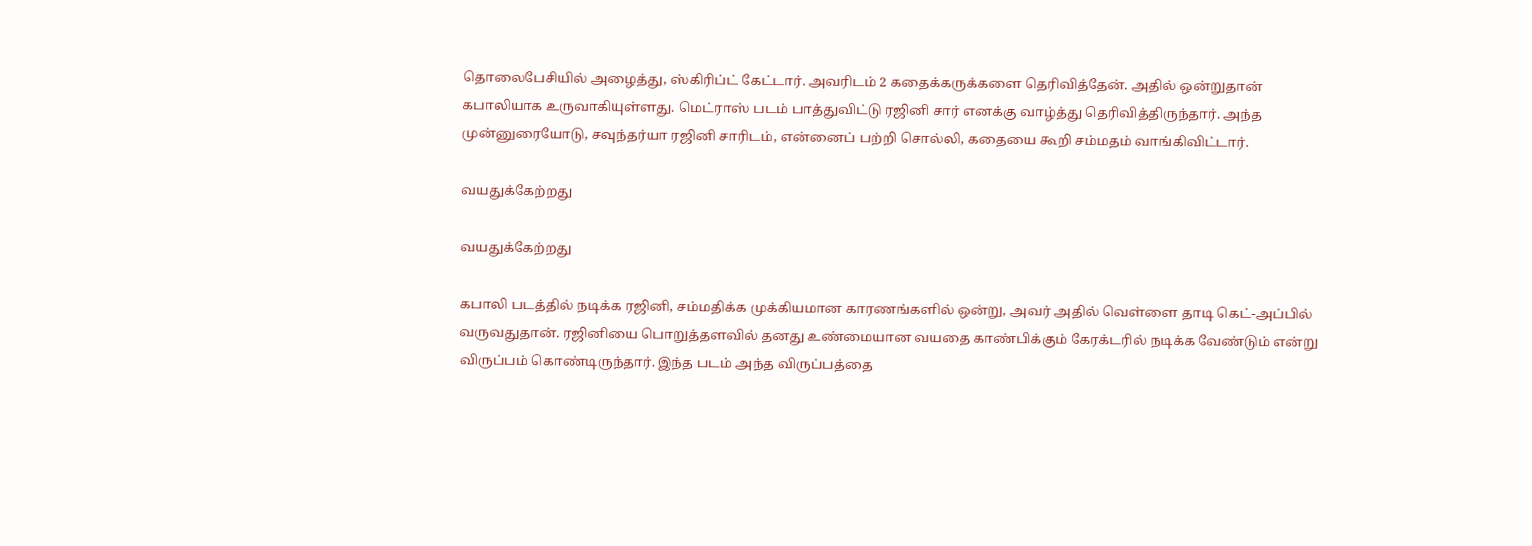தொலைபேசியில் அழைத்து, ஸ்கிரிப்ட் கேட்டார். அவரிடம் 2 கதைக்கருக்களை தெரிவித்தேன். அதில் ஒன்றுதான் கபாலியாக உருவாகியுள்ளது. மெட்ராஸ் படம் பாத்துவிட்டு ரஜினி சார் எனக்கு வாழ்த்து தெரிவித்திருந்தார். அந்த முன்னுரையோடு, சவுந்தர்யா ரஜினி சாரிடம், என்னைப் பற்றி சொல்லி, கதையை கூறி சம்மதம் வாங்கிவிட்டார்.

வயதுக்கேற்றது

வயதுக்கேற்றது

கபாலி படத்தில் நடிக்க ரஜினி, சம்மதிக்க முக்கியமான காரணங்களில் ஒன்று, அவர் அதில் வெள்ளை தாடி கெட்-அப்பில் வருவதுதான். ரஜினியை பொறுத்தளவில் தனது உண்மையான வயதை காண்பிக்கும் கேரக்டரில் நடிக்க வேண்டும் என்று விருப்பம் கொண்டிருந்தார். இந்த படம் அந்த விருப்பத்தை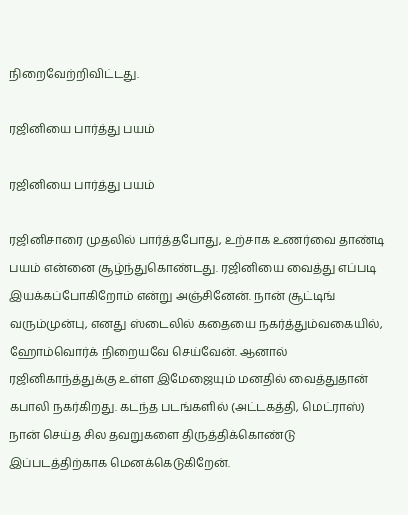நிறைவேற்றிவிட்டது.

ரஜினியை பார்த்து பயம்

ரஜினியை பார்த்து பயம்

ரஜினிசாரை முதலில் பார்த்தபோது, உற்சாக உணர்வை தாண்டி பயம் என்னை சூழ்ந்துகொண்டது. ரஜினியை வைத்து எப்படி இயக்கப்போகிறோம் என்று அஞ்சினேன். நான் சூட்டிங் வரும்முன்பு, எனது ஸ்டைலில் கதையை நகர்த்தும்வகையில், ஹோம்வொர்க் நிறையவே செய்வேன். ஆனால் ரஜினிகாந்த்துக்கு உள்ள இமேஜையும் மனதில் வைத்துதான் கபாலி நகர்கிறது. கடந்த படங்களில் (அட்டகத்தி, மெட்ராஸ்) நான் செய்த சில தவறுகளை திருத்திக்கொண்டு இப்படத்திற்காக மெனக்கெடுகிறேன்.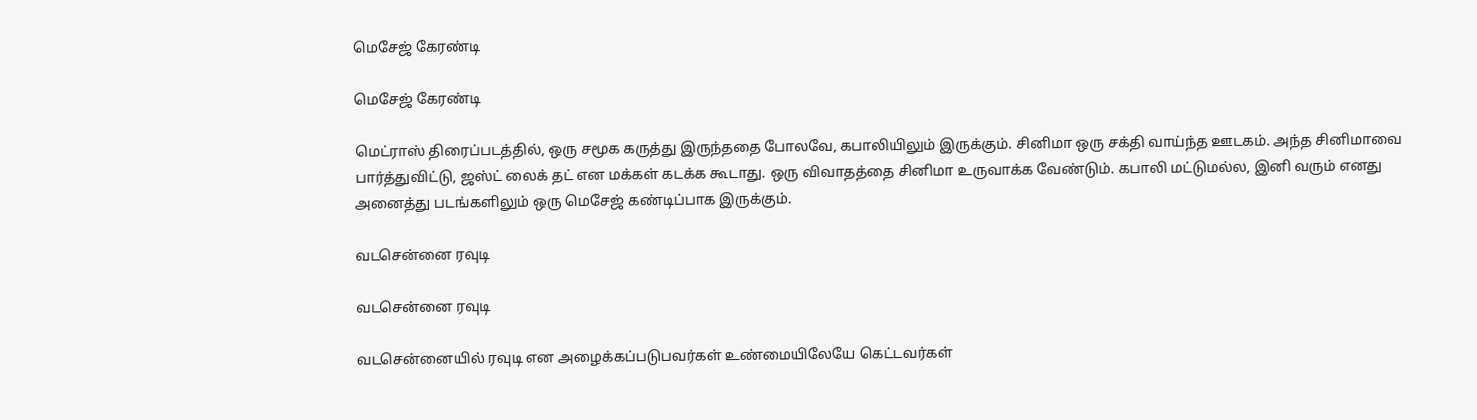மெசேஜ் கேரண்டி

மெசேஜ் கேரண்டி

மெட்ராஸ் திரைப்படத்தில், ஒரு சமூக கருத்து இருந்ததை போலவே, கபாலியிலும் இருக்கும். சினிமா ஒரு சக்தி வாய்ந்த ஊடகம். அந்த சினிமாவை பார்த்துவிட்டு, ஜஸ்ட் லைக் தட் என மக்கள் கடக்க கூடாது. ஒரு விவாதத்தை சினிமா உருவாக்க வேண்டும். கபாலி மட்டுமல்ல, இனி வரும் எனது அனைத்து படங்களிலும் ஒரு மெசேஜ் கண்டிப்பாக இருக்கும்.

வடசென்னை ரவுடி

வடசென்னை ரவுடி

வடசென்னையில் ரவுடி என அழைக்கப்படுபவர்கள் உண்மையிலேயே கெட்டவர்கள்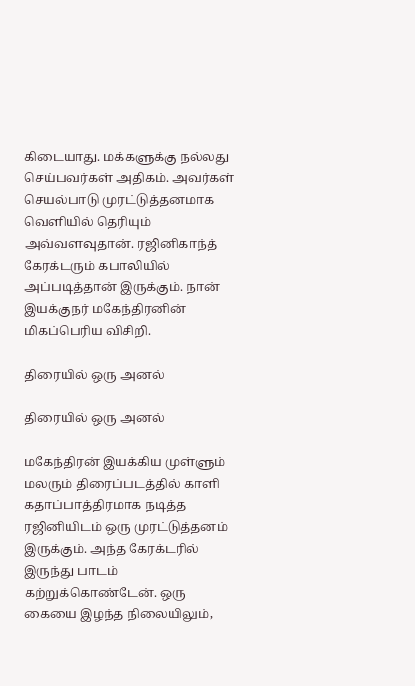கிடையாது. மக்களுக்கு நல்லது செய்பவர்கள் அதிகம். அவர்கள் செயல்பாடு முரட்டுத்தனமாக வெளியில் தெரியும் அவ்வளவுதான். ரஜினிகாந்த் கேரக்டரும் கபாலியில் அப்படித்தான் இருக்கும். நான் இயக்குநர் மகேந்திரனின் மிகப்பெரிய விசிறி.

திரையில் ஒரு அனல்

திரையில் ஒரு அனல்

மகேந்திரன் இயக்கிய முள்ளும் மலரும் திரைப்படத்தில் காளி கதாப்பாத்திரமாக நடித்த ரஜினியிடம் ஒரு முரட்டுத்தனம் இருக்கும். அந்த கேரக்டரில் இருந்து பாடம் கற்றுக்கொண்டேன். ஒரு கையை இழந்த நிலையிலும்,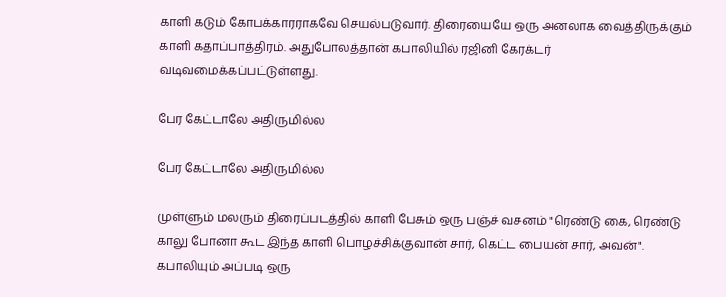காளி கடும் கோபக்காரராகவே செயல்படுவார். திரையையே ஒரு அனலாக வைத்திருக்கும் காளி கதாப்பாத்திரம். அதுபோலத்தான் கபாலியில் ரஜினி கேரக்டர் வடிவமைக்கப்பட்டுள்ளது.

பேர கேட்டாலே அதிருமில்ல

பேர கேட்டாலே அதிருமில்ல

முள்ளும் மலரும் திரைப்படத்தில் காளி பேசும் ஒரு பஞ்ச் வசனம் "ரெண்டு கை, ரெண்டு காலு போனா கூட இந்த காளி பொழச்சிக்குவான் சார், கெட்ட பையன் சார், அவன்". கபாலியும் அப்படி ஒரு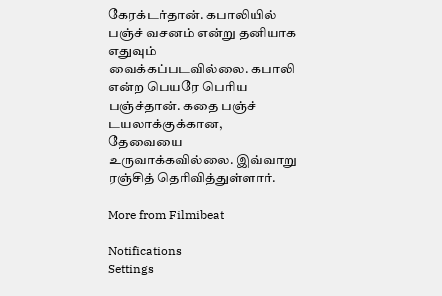கேரக்டர்தான். கபாலியில் பஞ்ச் வசனம் என்று தனியாக எதுவும் வைக்கப்படவில்லை. கபாலி என்ற பெயரே பெரிய பஞ்ச்தான். கதை பஞ்ச் டயலாக்குக்கான, தேவையை உருவாக்கவில்லை. இவ்வாறு ரஞ்சித் தெரிவித்துள்ளார்.

More from Filmibeat

Notifications
Settings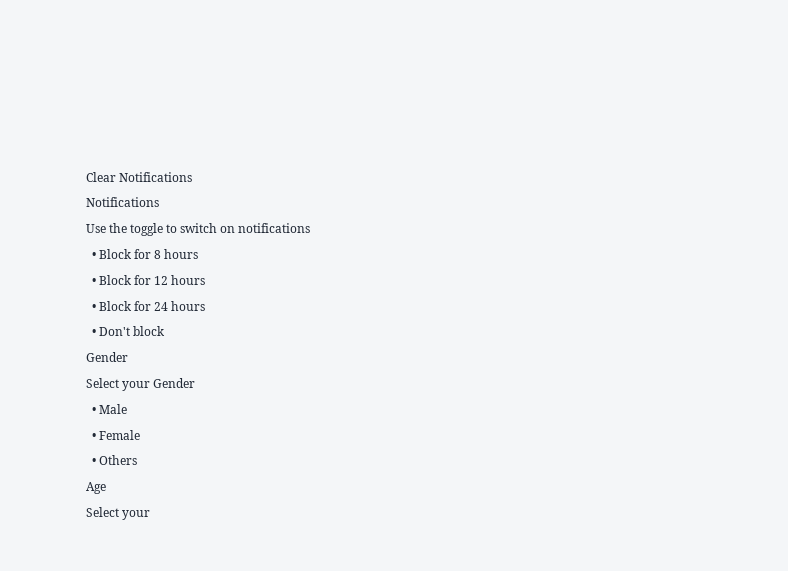Clear Notifications
Notifications
Use the toggle to switch on notifications
  • Block for 8 hours
  • Block for 12 hours
  • Block for 24 hours
  • Don't block
Gender
Select your Gender
  • Male
  • Female
  • Others
Age
Select your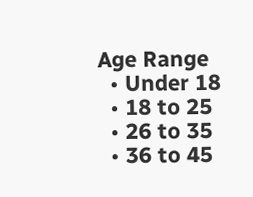Age Range
  • Under 18
  • 18 to 25
  • 26 to 35
  • 36 to 45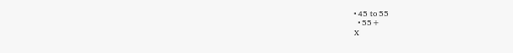• 45 to 55
  • 55+
X